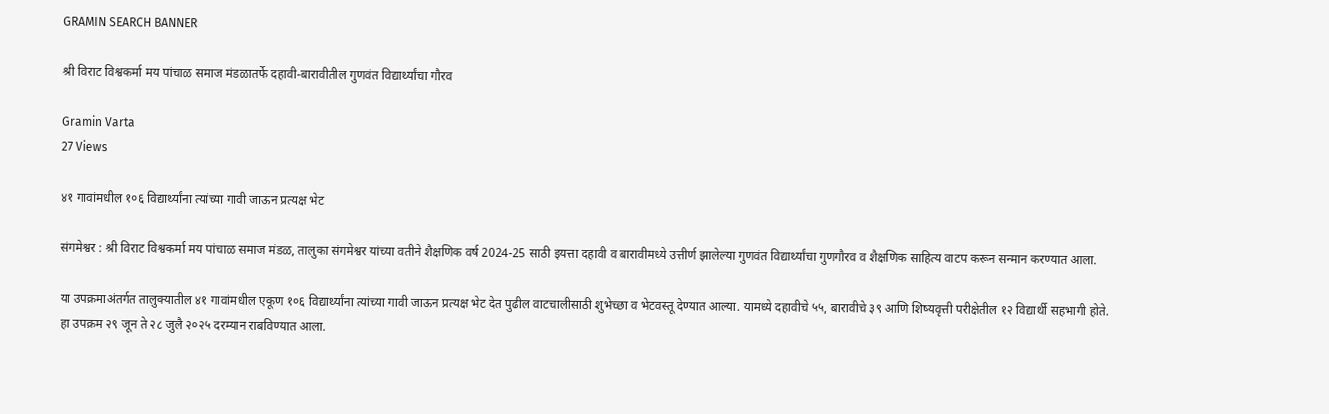GRAMIN SEARCH BANNER

श्री विराट विश्वकर्मा मय पांचाळ समाज मंडळातर्फे दहावी-बारावीतील गुणवंत विद्यार्थ्यांचा गौरव

Gramin Varta
27 Views

४१ गावांमधील १०६ विद्यार्थ्यांना त्यांच्या गावी जाऊन प्रत्यक्ष भेट

संगमेश्वर : श्री विराट विश्वकर्मा मय पांचाळ समाज मंडळ, तालुका संगमेश्वर यांच्या वतीने शैक्षणिक वर्ष 2024-25 साठी इयत्ता दहावी व बारावीमध्ये उत्तीर्ण झालेल्या गुणवंत विद्यार्थ्यांचा गुणगौरव व शैक्षणिक साहित्य वाटप करून सन्मान करण्यात आला.

या उपक्रमाअंतर्गत तालुक्यातील ४१ गावांमधील एकूण १०६ विद्यार्थ्यांना त्यांच्या गावी जाऊन प्रत्यक्ष भेट देत पुढील वाटचालीसाठी शुभेच्छा व भेटवस्तू देण्यात आल्या. यामध्ये दहावीचे ५५, बारावीचे ३९ आणि शिष्यवृत्ती परीक्षेतील १२ विद्यार्थी सहभागी होते. हा उपक्रम २९ जून ते २८ जुलै २०२५ दरम्यान राबविण्यात आला.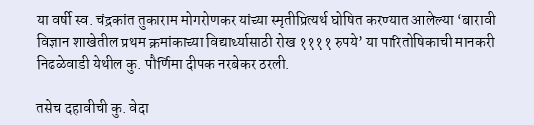या वर्षी स्व. चंद्रकांत तुकाराम मोगरोणकर यांच्या स्मृतीप्रित्यर्थ घोषित करण्यात आलेल्या ‘बारावी विज्ञान शाखेतील प्रथम क्रमांकाच्या विद्यार्थ्यासाठी रोख ११११ रुपये’ या पारितोषिकाची मानकरी निढळेवाडी येथील कु. पौर्णिमा दीपक नरबेकर ठरली.

तसेच दहावीची कु. वेदा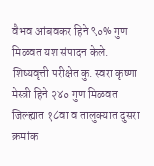वैभव आंबवकर हिने ९०% गुण मिळवत यश संपादन केले. शिष्यवृत्ती परीक्षेत कु. स्वरा कृष्णा मेस्त्री हिने २४० गुण मिळवत जिल्ह्यात १८वा व तालुक्यात दुसरा क्रमांक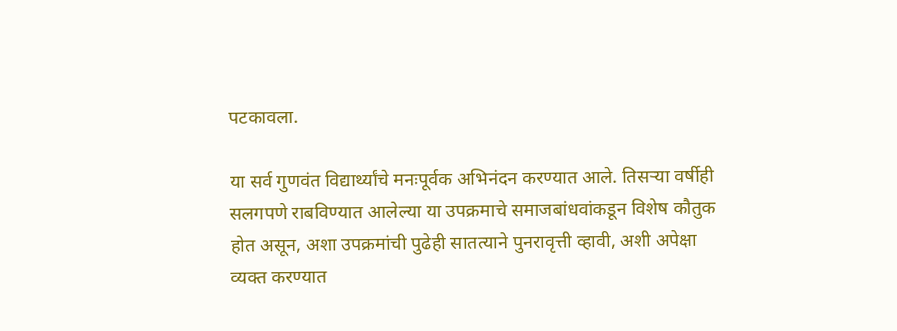पटकावला.

या सर्व गुणवंत विद्यार्थ्यांचे मनःपूर्वक अभिनंदन करण्यात आले. तिसऱ्या वर्षीही सलगपणे राबविण्यात आलेल्या या उपक्रमाचे समाजबांधवांकडून विशेष कौतुक होत असून, अशा उपक्रमांची पुढेही सातत्याने पुनरावृत्ती व्हावी, अशी अपेक्षा व्यक्त करण्यात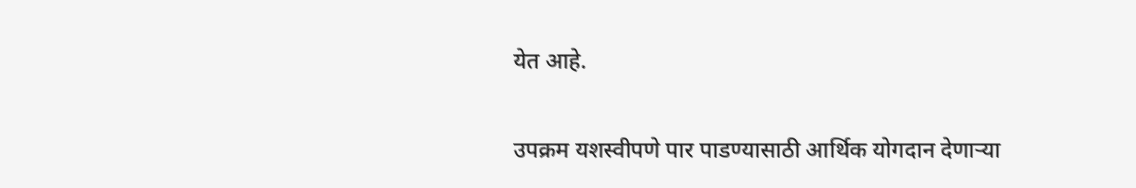येत आहे.

उपक्रम यशस्वीपणे पार पाडण्यासाठी आर्थिक योगदान देणाऱ्या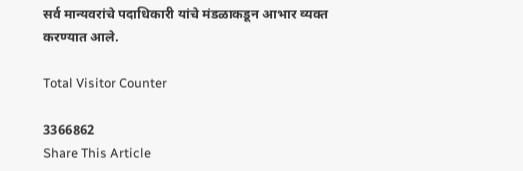सर्व मान्यवरांचे पदाधिकारी यांचे मंडळाकडून आभार व्यक्त करण्यात आले.

Total Visitor Counter

3366862
Share This Article